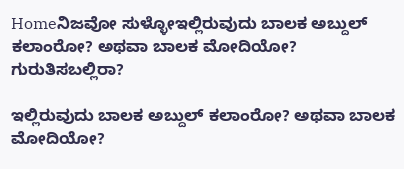Homeನಿಜವೋ ಸುಳ್ಳೋಇಲ್ಲಿರುವುದು ಬಾಲಕ ಅಬ್ದುಲ್ ಕಲಾಂರೋ? ಅಥವಾ ಬಾಲಕ ಮೋದಿಯೋ? ಗುರುತಿಸಬಲ್ಲಿರಾ?

ಇಲ್ಲಿರುವುದು ಬಾಲಕ ಅಬ್ದುಲ್ ಕಲಾಂರೋ? ಅಥವಾ ಬಾಲಕ ಮೋದಿಯೋ?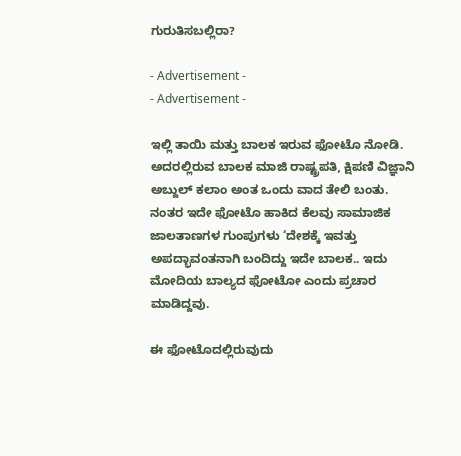ಗುರುತಿಸಬಲ್ಲಿರಾ?

- Advertisement -
- Advertisement -

ಇಲ್ಲಿ ತಾಯಿ ಮತ್ತು ಬಾಲಕ ಇರುವ ಫೋಟೊ ನೋಡಿ. ಅದರಲ್ಲಿರುವ ಬಾಲಕ ಮಾಜಿ ರಾಷ್ಟ್ರಪತಿ, ಕ್ಷಿಪಣಿ ವಿಜ್ಞಾನಿ ಅಬ್ದುಲ್ ಕಲಾಂ ಅಂತ ಒಂದು ವಾದ ತೇಲಿ ಬಂತು. ನಂತರ ಇದೇ ಫೋಟೊ ಹಾಕಿದ ಕೆಲವು ಸಾಮಾಜಿಕ ಜಾಲತಾಣಗಳ ಗುಂಪುಗಳು ‘ದೇಶಕ್ಕೆ ಇವತ್ತು ಅಪದ್ಭಾವಂತನಾಗಿ ಬಂದಿದ್ದು ಇದೇ ಬಾಲಕ.. ಇದು ಮೋದಿಯ ಬಾಲ್ಯದ ಫೋಟೋ ಎಂದು ಪ್ರಚಾರ ಮಾಡಿದ್ದವು.

ಈ ಫೋಟೊದಲ್ಲಿರುವುದು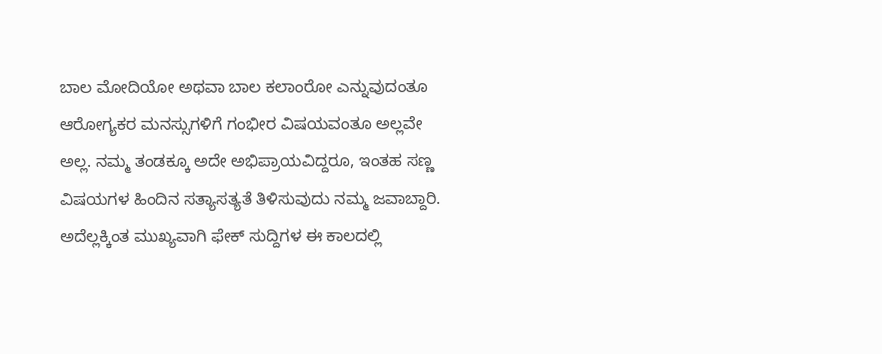ಬಾಲ ಮೋದಿಯೋ ಅಥವಾ ಬಾಲ ಕಲಾಂರೋ ಎನ್ನುವುದಂತೂ ಆರೋಗ್ಯಕರ ಮನಸ್ಸುಗಳಿಗೆ ಗಂಭೀರ ವಿಷಯವಂತೂ ಅಲ್ಲವೇ ಅಲ್ಲ. ನಮ್ಮ ತಂಡಕ್ಕೂ ಅದೇ ಅಭಿಪ್ರಾಯವಿದ್ದರೂ, ಇಂತಹ ಸಣ್ಣ ವಿಷಯಗಳ ಹಿಂದಿನ ಸತ್ಯಾಸತ್ಯತೆ ತಿಳಿಸುವುದು ನಮ್ಮ ಜವಾಬ್ದಾರಿ. ಅದೆಲ್ಲಕ್ಕಿಂತ ಮುಖ್ಯವಾಗಿ ಫೇಕ್ ಸುದ್ದಿಗಳ ಈ ಕಾಲದಲ್ಲಿ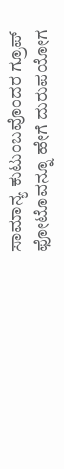ಸಾಮಾನ್ಯ ಕುಟುಂಬವೊಂದರ ಗ್ರೂಪ್ ಫೋಟೊವನ್ನೂ ಹೇಗೆ ದುರುಪಯೋಗ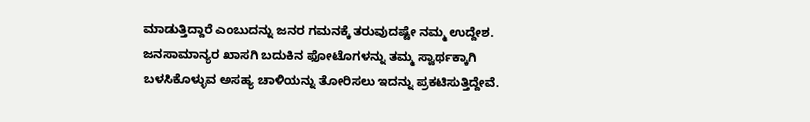ಮಾಡುತ್ತಿದ್ದಾರೆ ಎಂಬುದನ್ನು ಜನರ ಗಮನಕ್ಕೆ ತರುವುದಷ್ಟೇ ನಮ್ಮ ಉದ್ದೇಶ. ಜನಸಾಮಾನ್ಯರ ಖಾಸಗಿ ಬದುಕಿನ ಫೋಟೊಗಳನ್ನು ತಮ್ಮ ಸ್ವಾರ್ಥಕ್ಕಾಗಿ ಬಳಸಿಕೊಳ್ಳುವ ಅಸಹ್ಯ ಚಾಳಿಯನ್ನು ತೋರಿಸಲು ಇದನ್ನು ಪ್ರಕಟಿಸುತ್ತಿದ್ದೇವೆ.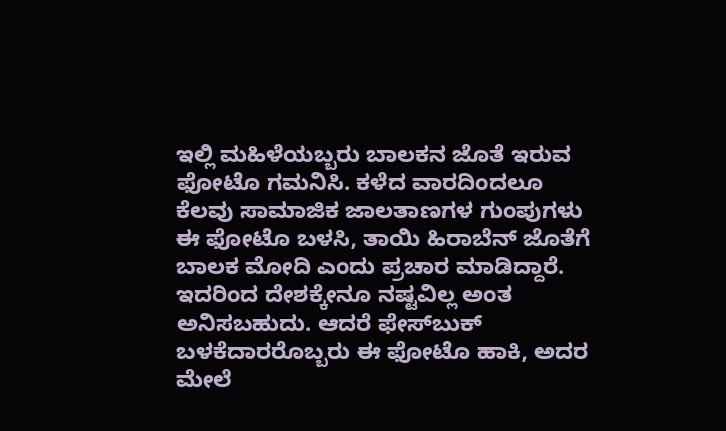ಇಲ್ಲಿ ಮಹಿಳೆಯಬ್ಬರು ಬಾಲಕನ ಜೊತೆ ಇರುವ ಫೋಟೊ ಗಮನಿಸಿ. ಕಳೆದ ವಾರದಿಂದಲೂ ಕೆಲವು ಸಾಮಾಜಿಕ ಜಾಲತಾಣಗಳ ಗುಂಪುಗಳು ಈ ಫೋಟೊ ಬಳಸಿ, ತಾಯಿ ಹಿರಾಬೆನ್ ಜೊತೆಗೆ ಬಾಲಕ ಮೋದಿ ಎಂದು ಪ್ರಚಾರ ಮಾಡಿದ್ದಾರೆ. ಇದರಿಂದ ದೇಶಕ್ಕೇನೂ ನಷ್ಟವಿಲ್ಲ ಅಂತ ಅನಿಸಬಹುದು. ಆದರೆ ಫೇಸ್‍ಬುಕ್ ಬಳಕೆದಾರರೊಬ್ಬರು ಈ ಫೋಟೊ ಹಾಕಿ, ಅದರ ಮೇಲೆ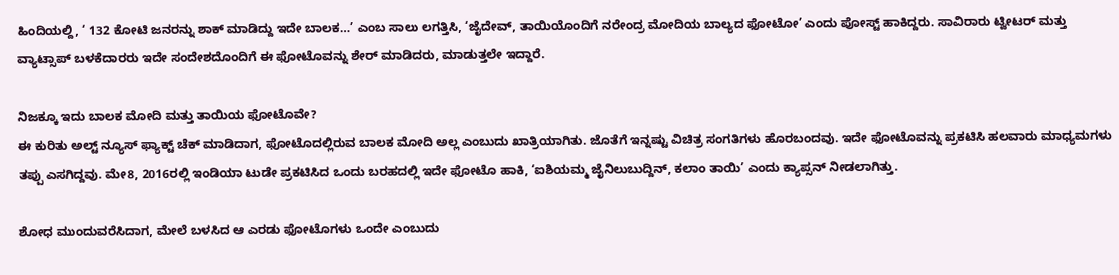ಹಿಂದಿಯಲ್ದಿ, ‘ 132 ಕೋಟಿ ಜನರನ್ನು ಶಾಕ್ ಮಾಡಿದ್ದು ಇದೇ ಬಾಲಕ…’ ಎಂಬ ಸಾಲು ಲಗತ್ತಿಸಿ, ‘ಜೈದೇವ್, ತಾಯಿಯೊಂದಿಗೆ ನರೇಂದ್ರ ಮೋದಿಯ ಬಾಲ್ಯದ ಫೋಟೋ’ ಎಂದು ಪೋಸ್ಟ್ ಹಾಕಿದ್ದರು. ಸಾವಿರಾರು ಟ್ವೀಟರ್ ಮತ್ತು ವ್ಯಾಟ್ಸಾಪ್ ಬಳಕೆದಾರರು ಇದೇ ಸಂದೇಶದೊಂದಿಗೆ ಈ ಫೋಟೊವನ್ನು ಶೇರ್ ಮಾಡಿದರು, ಮಾಡುತ್ತಲೇ ಇದ್ದಾರೆ.

ನಿಜಕ್ಕೂ ಇದು ಬಾಲಕ ಮೋದಿ ಮತ್ತು ತಾಯಿಯ ಫೋಟೊವೇ?
ಈ ಕುರಿತು ಅಲ್ಟ್ ನ್ಯೂಸ್ ಫ್ಯಾಕ್ಟ್ ಚೆಕ್ ಮಾಡಿದಾಗ, ಫೋಟೊದಲ್ಲಿರುವ ಬಾಲಕ ಮೋದಿ ಅಲ್ಲ ಎಂಬುದು ಖಾತ್ರಿಯಾಗಿತು. ಜೊತೆಗೆ ಇನ್ನಷ್ಟು ವಿಚಿತ್ರ ಸಂಗತಿಗಳು ಹೊರಬಂದವು. ಇದೇ ಫೋಟೊವನ್ನು ಪ್ರಕಟಿಸಿ ಹಲವಾರು ಮಾಧ್ಯಮಗಳು ತಪ್ಪು ಎಸಗಿದ್ದವು. ಮೇ8, 2016ರಲ್ಲಿ ಇಂಡಿಯಾ ಟುಡೇ ಪ್ರಕಟಿಸಿದ ಒಂದು ಬರಹದಲ್ಲಿ ಇದೇ ಫೋಟೊ ಹಾಕಿ, ‘ಐಶಿಯಮ್ಮ ಜೈನಿಲುಬುದ್ದಿನ್, ಕಲಾಂ ತಾಯಿ’ ಎಂದು ಕ್ಯಾಪ್ಸನ್ ನೀಡಲಾಗಿತ್ತು.

ಶೋಧ ಮುಂದುವರೆಸಿದಾಗ, ಮೇಲೆ ಬಳಸಿದ ಆ ಎರಡು ಫೋಟೊಗಳು ಒಂದೇ ಎಂಬುದು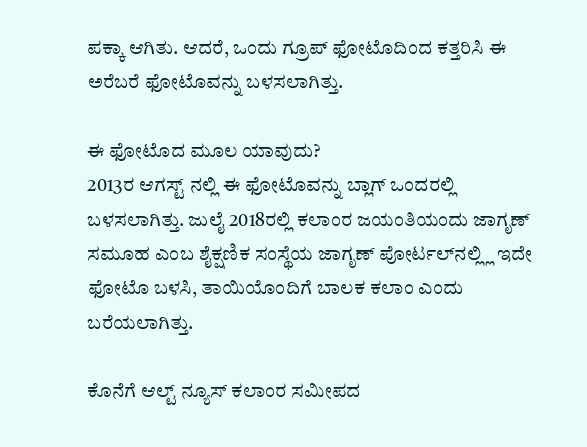ಪಕ್ಕಾ ಆಗಿತು. ಆದರೆ, ಒಂದು ಗ್ರೂಪ್ ಫೋಟೊದಿಂದ ಕತ್ತರಿಸಿ ಈ ಅರೆಬರೆ ಫೋಟೊವನ್ನು ಬಳಸಲಾಗಿತ್ತು.

ಈ ಫೋಟೊದ ಮೂಲ ಯಾವುದು?
2013ರ ಆಗಸ್ಟ್ ನಲ್ಲಿ ಈ ಫೋಟೊವನ್ನು ಬ್ಲಾಗ್ ಒಂದರಲ್ಲಿ ಬಳಸಲಾಗಿತ್ತು. ಜುಲೈ 2018ರಲ್ಲಿ ಕಲಾಂರ ಜಯಂತಿಯಂದು ಜಾಗೃಣ್ ಸಮೂಹ ಎಂಬ ಶೈಕ್ಷಣಿಕ ಸಂಸ್ಥೆಯ ಜಾಗೃಣ್ ಪೋರ್ಟಲ್‍ನಲ್ಲ್ಲಿ ಇದೇ ಫೋಟೊ ಬಳಸಿ, ತಾಯಿಯೊಂದಿಗೆ ಬಾಲಕ ಕಲಾಂ ಎಂದು ಬರೆಯಲಾಗಿತ್ತು.

ಕೊನೆಗೆ ಆಲ್ಟ್ ನ್ಯೂಸ್ ಕಲಾಂರ ಸಮೀಪದ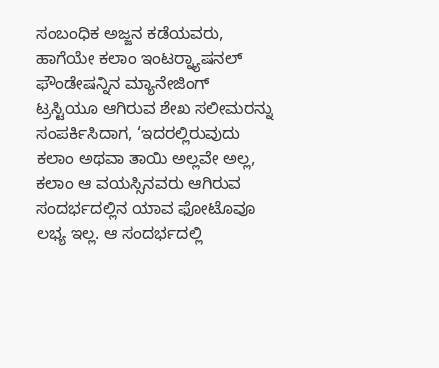ಸಂಬಂಧಿಕ ಅಜ್ಜನ ಕಡೆಯವರು, ಹಾಗೆಯೇ ಕಲಾಂ ಇಂಟರ್‍ನ್ಯಾಷನಲ್ ಫೌಂಡೇಷನ್ನಿನ ಮ್ಯಾನೇಜಿಂಗ್ ಟ್ರಸ್ಟಿಯೂ ಆಗಿರುವ ಶೇಖ ಸಲೀಮರನ್ನು ಸಂಪರ್ಕಿಸಿದಾಗ, ‘ಇದರಲ್ಲಿರುವುದು ಕಲಾಂ ಅಥವಾ ತಾಯಿ ಅಲ್ಲವೇ ಅಲ್ಲ, ಕಲಾಂ ಆ ವಯಸ್ಸಿನವರು ಆಗಿರುವ ಸಂದರ್ಭದಲ್ಲಿನ ಯಾವ ಫೋಟೊವೂ ಲಭ್ಯ ಇಲ್ಲ. ಆ ಸಂದರ್ಭದಲ್ಲಿ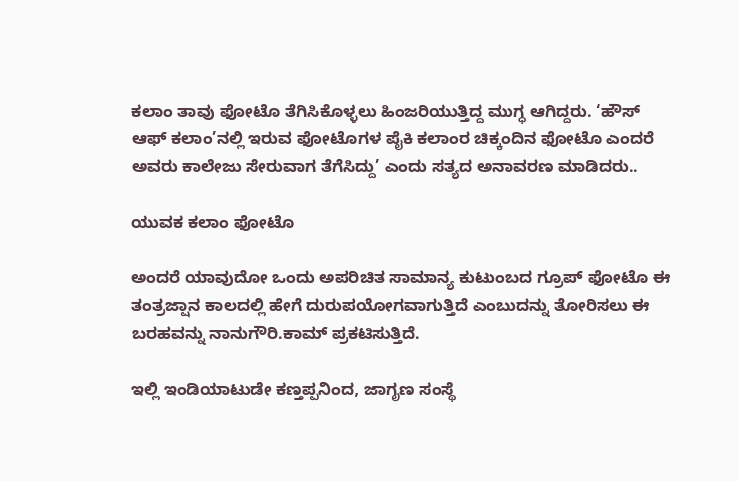ಕಲಾಂ ತಾವು ಫೋಟೊ ತೆಗಿಸಿಕೊಳ್ಳಲು ಹಿಂಜರಿಯುತ್ತಿದ್ದ ಮುಗ್ಧ ಆಗಿದ್ದರು. ‘ಹೌಸ್ ಆಫ್ ಕಲಾಂ’ನಲ್ಲಿ ಇರುವ ಫೋಟೊಗಳ ಪೈಕಿ ಕಲಾಂರ ಚಿಕ್ಕಂದಿನ ಫೋಟೊ ಎಂದರೆ ಅವರು ಕಾಲೇಜು ಸೇರುವಾಗ ತೆಗೆಸಿದ್ದು’ ಎಂದು ಸತ್ಯದ ಅನಾವರಣ ಮಾಡಿದರು..

ಯುವಕ ಕಲಾಂ ಫೋಟೊ

ಅಂದರೆ ಯಾವುದೋ ಒಂದು ಅಪರಿಚಿತ ಸಾಮಾನ್ಯ ಕುಟುಂಬದ ಗ್ರೂಪ್ ಫೋಟೊ ಈ ತಂತ್ರಜ್ಷಾನ ಕಾಲದಲ್ಲಿ ಹೇಗೆ ದುರುಪಯೋಗವಾಗುತ್ತಿದೆ ಎಂಬುದನ್ನು ತೋರಿಸಲು ಈ ಬರಹವನ್ನು ನಾನುಗೌರಿ.ಕಾಮ್ ಪ್ರಕಟಿಸುತ್ತಿದೆ.

ಇಲ್ಲಿ ಇಂಡಿಯಾಟುಡೇ ಕಣ್ತಪ್ಪನಿಂದ, ಜಾಗೃಣ ಸಂಸ್ಥೆ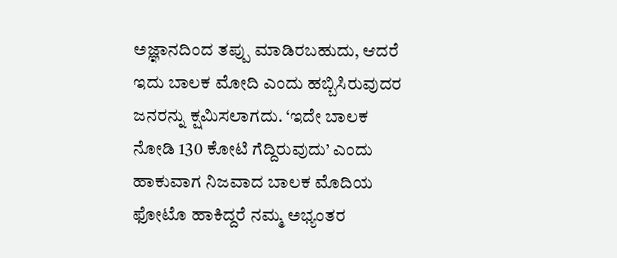ಅಜ್ಞಾನದಿಂದ ತಪ್ಪು ಮಾಡಿರಬಹುದು, ಆದರೆ ಇದು ಬಾಲಕ ಮೋದಿ ಎಂದು ಹಬ್ಬಿಸಿರುವುದರ ಜನರನ್ನು ಕ್ಷಮಿಸಲಾಗದು. ‘ಇದೇ ಬಾಲಕ ನೋಡಿ 130 ಕೋಟಿ ಗೆದ್ದಿರುವುದು’ ಎಂದು ಹಾಕುವಾಗ ನಿಜವಾದ ಬಾಲಕ ಮೊದಿಯ ಫೋಟೊ ಹಾಕಿದ್ದರೆ ನಮ್ಮ ಅಭ್ಯಂತರ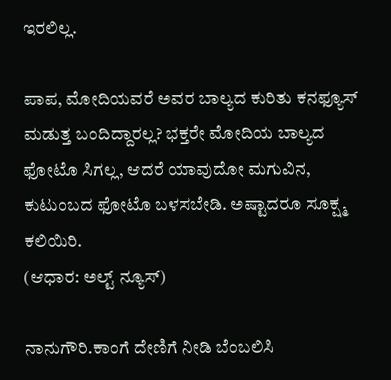ಇರಲಿಲ್ಲ.

ಪಾಪ, ಮೋದಿಯವರೆ ಅವರ ಬಾಲ್ಯದ ಕುರಿತು ಕನಫ್ಯೂಸ್ ಮಡುತ್ತ ಬಂದಿದ್ದಾರಲ್ಲ? ಭಕ್ತರೇ ಮೋದಿಯ ಬಾಲ್ಯದ ಫೋಟೊ ಸಿಗಲ್ಲ, ಆದರೆ ಯಾವುದೋ ಮಗುವಿನ, ಕುಟುಂಬದ ಫೋಟೊ ಬಳಸಬೇಡಿ. ಅಷ್ಟಾದರೂ ಸೂಕ್ಷ್ಮ ಕಲಿಯಿರಿ.
(ಆಧಾರ: ಅಲ್ಟ್ ನ್ಯೂಸ್)

ನಾನುಗೌರಿ.ಕಾಂಗೆ ದೇಣಿಗೆ ನೀಡಿ ಬೆಂಬಲಿಸಿ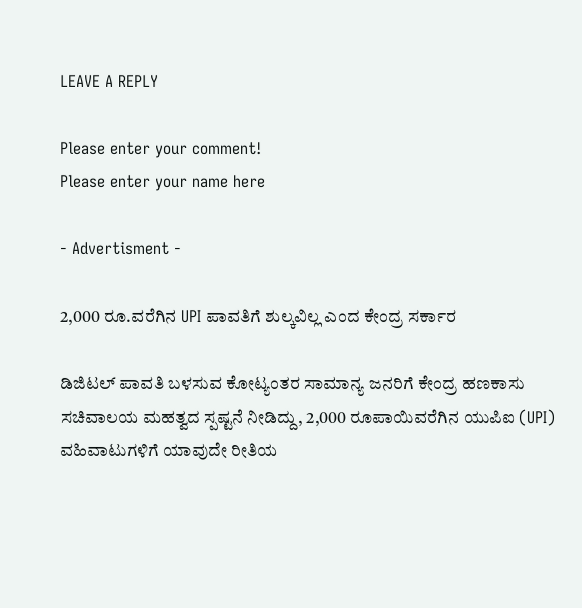LEAVE A REPLY

Please enter your comment!
Please enter your name here

- Advertisment -

2,000 ರೂ.ವರೆಗಿನ UPI ಪಾವತಿಗೆ ಶುಲ್ಕವಿಲ್ಲ ಎಂದ ಕೇಂದ್ರ ಸರ್ಕಾರ

ಡಿಜಿಟಲ್ ಪಾವತಿ ಬಳಸುವ ಕೋಟ್ಯಂತರ ಸಾಮಾನ್ಯ ಜನರಿಗೆ ಕೇಂದ್ರ ಹಣಕಾಸು ಸಚಿವಾಲಯ ಮಹತ್ವದ ಸ್ಪಷ್ಟನೆ ನೀಡಿದ್ದು, 2,000 ರೂಪಾಯಿವರೆಗಿನ ಯುಪಿಐ (UPI) ವಹಿವಾಟುಗಳಿಗೆ ಯಾವುದೇ ರೀತಿಯ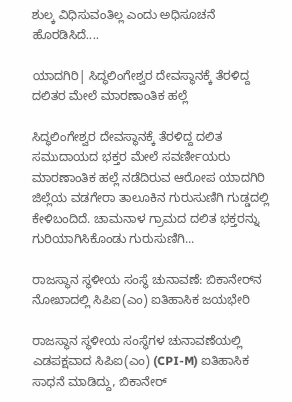ಶುಲ್ಕ ವಿಧಿಸುವಂತಿಲ್ಲ ಎಂದು ಅಧಿಸೂಚನೆ ಹೊರಡಿಸಿದೆ....

ಯಾದಗಿರಿ| ಸಿದ್ಧಲಿಂಗೇಶ್ವರ ದೇವಸ್ಥಾನಕ್ಕೆ ತೆರಳಿದ್ದ ದಲಿತರ ಮೇಲೆ ಮಾರಣಾಂತಿಕ ಹಲ್ಲೆ

ಸಿದ್ಧಲಿಂಗೇಶ್ವರ ದೇವಸ್ಥಾನಕ್ಕೆ ತೆರಳಿದ್ದ ದಲಿತ ಸಮುದಾಯದ ಭಕ್ತರ ಮೇಲೆ ಸವರ್ಣೀಯರು ಮಾರಣಾಂತಿಕ ಹಲ್ಲೆ ನಡೆದಿರುವ ಆರೋಪ ಯಾದಗಿರಿ ಜಿಲ್ಲೆಯ ವಡಗೇರಾ ತಾಲೂಕಿನ ಗುರುಸುಣಿಗಿ ಗುಡ್ಡದಲ್ಲಿ ಕೇಳಿಬಂದಿದೆ. ಚಾಮನಾಳ ಗ್ರಾಮದ ದಲಿತ ಭಕ್ತರನ್ನು ಗುರಿಯಾಗಿಸಿಕೊಂಡು ಗುರುಸುಣಿಗಿ...

ರಾಜಸ್ಥಾನ ಸ್ಥಳೀಯ ಸಂಸ್ಥೆ ಚುನಾವಣೆ: ಬಿಕಾನೇರ್‌ನ ನೋಖಾದಲ್ಲಿ ಸಿಪಿಐ(ಎಂ) ಐತಿಹಾಸಿಕ ಜಯಭೇರಿ

ರಾಜಸ್ಥಾನ ಸ್ಥಳೀಯ ಸಂಸ್ಥೆಗಳ ಚುನಾವಣೆಯಲ್ಲಿ ಎಡಪಕ್ಷವಾದ ಸಿಪಿಐ(ಎಂ) (CPI-M) ಐತಿಹಾಸಿಕ ಸಾಧನೆ ಮಾಡಿದ್ದು, ಬಿಕಾನೇರ್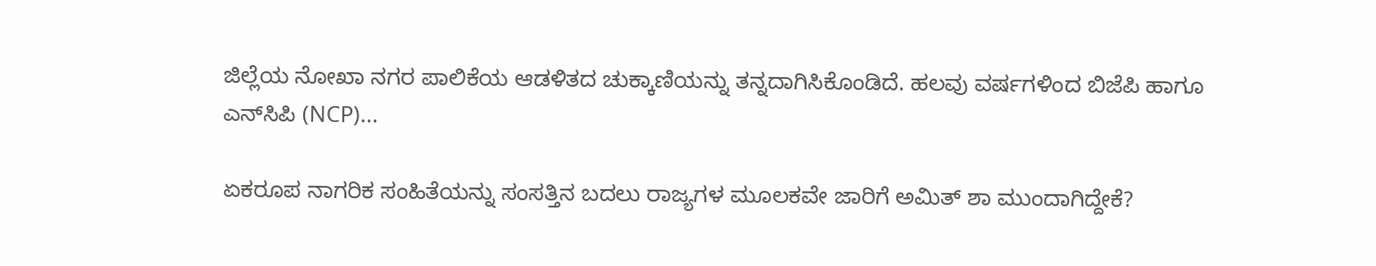ಜಿಲ್ಲೆಯ ನೋಖಾ ನಗರ ಪಾಲಿಕೆಯ ಆಡಳಿತದ ಚುಕ್ಕಾಣಿಯನ್ನು ತನ್ನದಾಗಿಸಿಕೊಂಡಿದೆ. ಹಲವು ವರ್ಷಗಳಿಂದ ಬಿಜೆಪಿ ಹಾಗೂ ಎನ್‌ಸಿಪಿ (NCP)...

ಏಕರೂಪ ನಾಗರಿಕ ಸಂಹಿತೆಯನ್ನು ಸಂಸತ್ತಿನ ಬದಲು ರಾಜ್ಯಗಳ ಮೂಲಕವೇ ಜಾರಿಗೆ ಅಮಿತ್ ಶಾ ಮುಂದಾಗಿದ್ದೇಕೆ?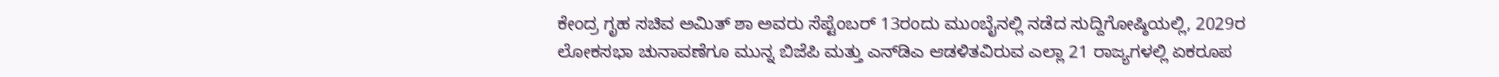ಕೇಂದ್ರ ಗೃಹ ಸಚಿವ ಅಮಿತ್ ಶಾ ಅವರು ಸೆಪ್ಟೆಂಬರ್ 13ರಂದು ಮುಂಬೈನಲ್ಲಿ ನಡೆದ ಸುದ್ದಿಗೋಷ್ಠಿಯಲ್ಲಿ, 2029ರ ಲೋಕಸಭಾ ಚುನಾವಣೆಗೂ ಮುನ್ನ ಬಿಜೆಪಿ ಮತ್ತು ಎನ್‌ಡಿಎ ಆಡಳಿತವಿರುವ ಎಲ್ಲಾ 21 ರಾಜ್ಯಗಳಲ್ಲಿ ಏಕರೂಪ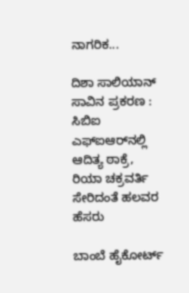ನಾಗರಿಕ...

ದಿಶಾ ಸಾಲಿಯಾನ್ ಸಾವಿನ ಪ್ರಕರಣ : ಸಿಬಿಐ ಎಫ್ಐಆರ್‌ನಲ್ಲಿ ಆದಿತ್ಯ ಠಾಕ್ರೆ, ರಿಯಾ ಚಕ್ರವರ್ತಿ ಸೇರಿದಂತೆ ಹಲವರ ಹೆಸರು

ಬಾಂಬೆ ಹೈಕೋರ್ಟ್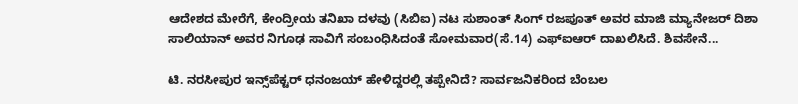ಆದೇಶದ ಮೇರೆಗೆ, ಕೇಂದ್ರೀಯ ತನಿಖಾ ದಳವು (ಸಿಬಿಐ) ನಟ ಸುಶಾಂತ್ ಸಿಂಗ್ ರಜಪೂತ್ ಅವರ ಮಾಜಿ ಮ್ಯಾನೇಜರ್ ದಿಶಾ ಸಾಲಿಯಾನ್ ಅವರ ನಿಗೂಢ ಸಾವಿಗೆ ಸಂಬಂಧಿಸಿದಂತೆ ಸೋಮವಾರ(ಸೆ.14) ಎಫ್‌ಐಆರ್ ದಾಖಲಿಸಿದೆ. ಶಿವಸೇನೆ...

ಟಿ. ನರಸೀಪುರ ಇನ್ಸ್‌ಪೆಕ್ಟರ್‌ ಧನಂಜಯ್‌ ಹೇಳಿದ್ದರಲ್ಲಿ ತಪ್ಪೇನಿದೆ? ಸಾರ್ವಜನಿಕರಿಂದ ಬೆಂಬಲ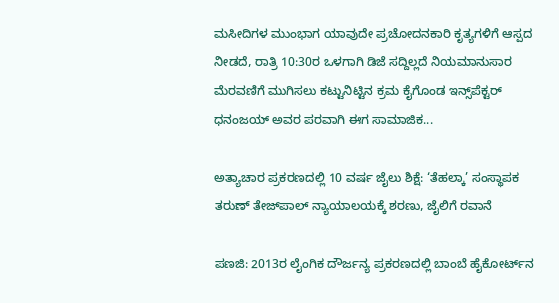ಮಸೀದಿಗಳ ಮುಂಭಾಗ ಯಾವುದೇ ಪ್ರಚೋದನಕಾರಿ ಕೃತ್ಯಗಳಿಗೆ ಆಸ್ಪದ ನೀಡದೆ, ರಾತ್ರಿ 10:30ರ ಒಳಗಾಗಿ ಡಿಜೆ ಸದ್ದಿಲ್ಲದೆ ನಿಯಮಾನುಸಾರ ಮೆರವಣಿಗೆ ಮುಗಿಸಲು ಕಟ್ಟುನಿಟ್ಟಿನ ಕ್ರಮ ಕೈಗೊಂಡ ಇನ್ಸ್‌ಪೆಕ್ಟರ್ ಧನಂಜಯ್ ಅವರ ಪರವಾಗಿ ಈಗ ಸಾಮಾಜಿಕ...

ಅತ್ಯಾಚಾರ ಪ್ರಕರಣದಲ್ಲಿ 10 ವರ್ಷ ಜೈಲು ಶಿಕ್ಷೆ: ‘ತೆಹಲ್ಕಾ’ ಸಂಸ್ಥಾಪಕ ತರುಣ್ ತೇಜ್‌ಪಾಲ್ ನ್ಯಾಯಾಲಯಕ್ಕೆ ಶರಣು, ಜೈಲಿಗೆ ರವಾನೆ

ಪಣಜಿ: 2013ರ ಲೈಂಗಿಕ ದೌರ್ಜನ್ಯ ಪ್ರಕರಣದಲ್ಲಿ ಬಾಂಬೆ ಹೈಕೋರ್ಟ್‌ನ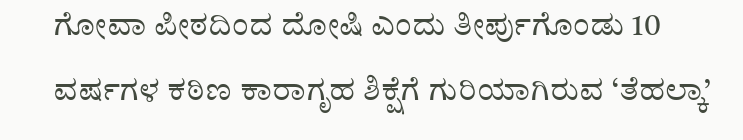ಗೋವಾ ಪೀಠದಿಂದ ದೋಷಿ ಎಂದು ತೀರ್ಪುಗೊಂಡು 10 ವರ್ಷಗಳ ಕಠಿಣ ಕಾರಾಗೃಹ ಶಿಕ್ಷೆಗೆ ಗುರಿಯಾಗಿರುವ ‘ತೆಹಲ್ಕಾ’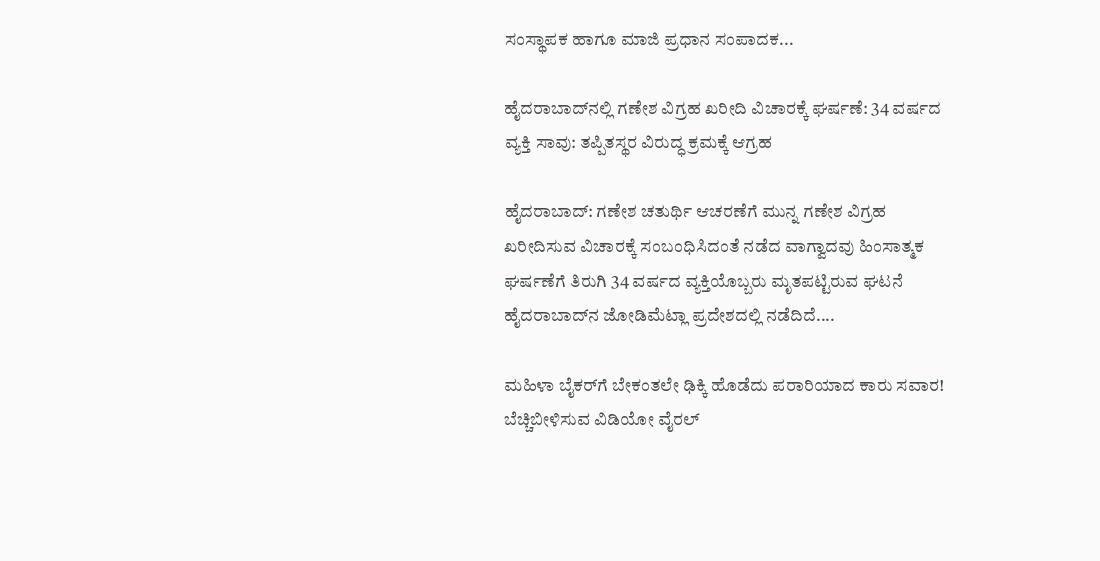ಸಂಸ್ಥಾಪಕ ಹಾಗೂ ಮಾಜಿ ಪ್ರಧಾನ ಸಂಪಾದಕ...

ಹೈದರಾಬಾದ್‌ನಲ್ಲಿ ಗಣೇಶ ವಿಗ್ರಹ ಖರೀದಿ ವಿಚಾರಕ್ಕೆ ಘರ್ಷಣೆ: 34 ವರ್ಷದ ವ್ಯಕ್ತಿ ಸಾವು: ತಪ್ಪಿತಸ್ಥರ ವಿರುದ್ಧ ಕ್ರಮಕ್ಕೆ ಆಗ್ರಹ

ಹೈದರಾಬಾದ್: ಗಣೇಶ ಚತುರ್ಥಿ ಆಚರಣೆಗೆ ಮುನ್ನ ಗಣೇಶ ವಿಗ್ರಹ ಖರೀದಿಸುವ ವಿಚಾರಕ್ಕೆ ಸಂಬಂಧಿಸಿದಂತೆ ನಡೆದ ವಾಗ್ವಾದವು ಹಿಂಸಾತ್ಮಕ ಘರ್ಷಣೆಗೆ ತಿರುಗಿ 34 ವರ್ಷದ ವ್ಯಕ್ತಿಯೊಬ್ಬರು ಮೃತಪಟ್ಟಿರುವ ಘಟನೆ ಹೈದರಾಬಾದ್‌ನ ಜೋಡಿಮೆಟ್ಲಾ ಪ್ರದೇಶದಲ್ಲಿ ನಡೆದಿದೆ....

ಮಹಿಳಾ ಬೈಕರ್‌ಗೆ ಬೇಕಂತಲೇ ಢಿಕ್ಕಿ ಹೊಡೆದು ಪರಾರಿಯಾದ ಕಾರು ಸವಾರ! ಬೆಚ್ಚಿಬೀಳಿಸುವ ವಿಡಿಯೋ ವೈರಲ್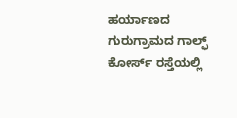ಹರ್ಯಾಣದ ಗುರುಗ್ರಾಮದ ಗಾಲ್ಫ್ ಕೋರ್ಸ್ ರಸ್ತೆಯಲ್ಲಿ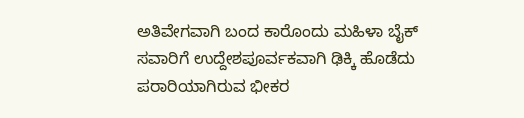ಅತಿವೇಗವಾಗಿ ಬಂದ ಕಾರೊಂದು ಮಹಿಳಾ ಬೈಕ್ ಸವಾರಿಗೆ ಉದ್ದೇಶಪೂರ್ವಕವಾಗಿ ಢಿಕ್ಕಿ ಹೊಡೆದು ಪರಾರಿಯಾಗಿರುವ ಭೀಕರ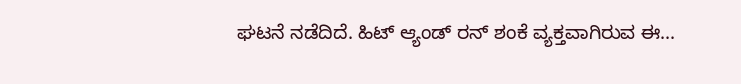ಘಟನೆ ನಡೆದಿದೆ. ಹಿಟ್ ಆ್ಯಂಡ್ ರನ್ ಶಂಕೆ ವ್ಯಕ್ತವಾಗಿರುವ ಈ...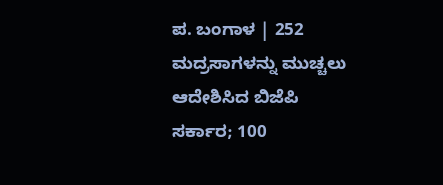ಪ. ಬಂಗಾಳ | 252 ಮದ್ರಸಾಗಳನ್ನು ಮುಚ್ಚಲು ಆದೇಶಿಸಿದ ಬಿಜೆಪಿ ಸರ್ಕಾರ; 100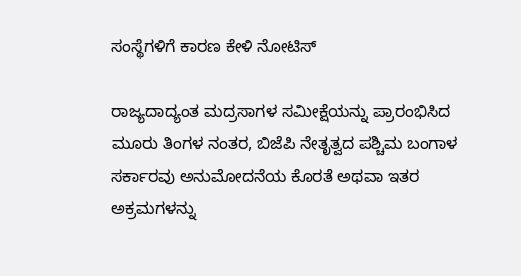ಸಂಸ್ಥೆಗಳಿಗೆ ಕಾರಣ ಕೇಳಿ ನೋಟಿಸ್

ರಾಜ್ಯದಾದ್ಯಂತ ಮದ್ರಸಾಗಳ ಸಮೀಕ್ಷೆಯನ್ನು ಪ್ರಾರಂಭಿಸಿದ ಮೂರು ತಿಂಗಳ ನಂತರ, ಬಿಜೆಪಿ ನೇತೃತ್ವದ ಪಶ್ಚಿಮ ಬಂಗಾಳ ಸರ್ಕಾರವು ಅನುಮೋದನೆಯ ಕೊರತೆ ಅಥವಾ ಇತರ ಅಕ್ರಮಗಳನ್ನು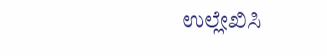ಉಲ್ಲೇಖಿಸಿ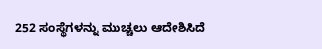252 ಸಂಸ್ಥೆಗಳನ್ನು ಮುಚ್ಚಲು ಆದೇಶಿಸಿದೆ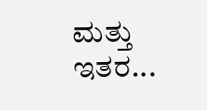ಮತ್ತು ಇತರ...